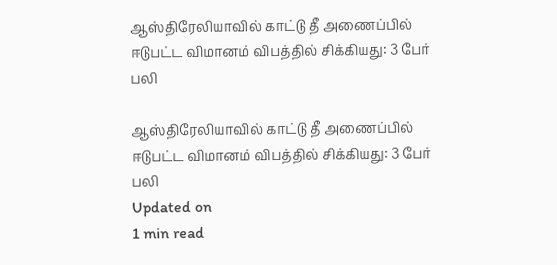ஆஸ்திரேலியாவில் காட்டு தீ அணைப்பில் ஈடுபட்ட விமானம் விபத்தில் சிக்கியது: 3 பேர் பலி

ஆஸ்திரேலியாவில் காட்டு தீ அணைப்பில் ஈடுபட்ட விமானம் விபத்தில் சிக்கியது: 3 பேர் பலி
Updated on
1 min read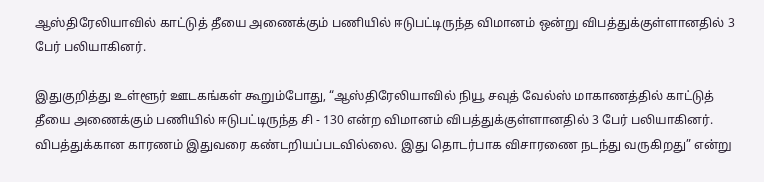ஆஸ்திரேலியாவில் காட்டுத் தீயை அணைக்கும் பணியில் ஈடுபட்டிருந்த விமானம் ஒன்று விபத்துக்குள்ளானதில் 3 பேர் பலியாகினர்.

இதுகுறித்து உள்ளூர் ஊடகங்கள் கூறும்போது, “ஆஸ்திரேலியாவில் நியூ சவுத் வேல்ஸ் மாகாணத்தில் காட்டுத் தீயை அணைக்கும் பணியில் ஈடுபட்டிருந்த சி - 130 என்ற விமானம் விபத்துக்குள்ளானதில் 3 பேர் பலியாகினர். விபத்துக்கான காரணம் இதுவரை கண்டறியப்படவில்லை. இது தொடர்பாக விசாரணை நடந்து வருகிறது” என்று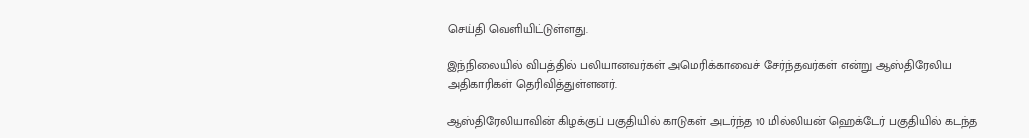செய்தி வெளியிட்டுள்ளது.

இந்நிலையில் விபத்தில் பலியானவர்கள் அமெரிக்காவைச் சேர்ந்தவர்கள் என்று ஆஸ்திரேலிய அதிகாரிகள் தெரிவித்துள்ளனர்.

ஆஸ்திரேலியாவின் கிழக்குப் பகுதியில் காடுகள் அடர்ந்த 10 மில்லியன் ஹெக்டேர் பகுதியில் கடந்த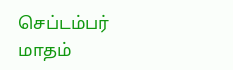செப்டம்பர் மாதம்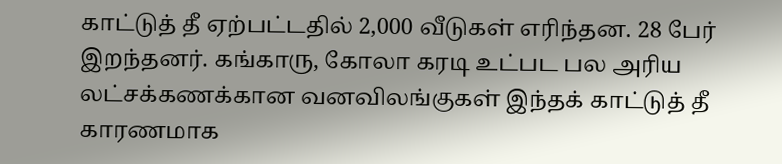காட்டுத் தீ ஏற்பட்டதில் 2,000 வீடுகள் எரிந்தன. 28 பேர் இறந்தனர். கங்காரு, கோலா கரடி உட்பட பல அரிய லட்சக்கணக்கான வனவிலங்குகள் இந்தக் காட்டுத் தீ காரணமாக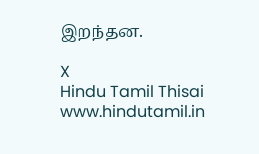இறந்தன.

X
Hindu Tamil Thisai
www.hindutamil.in